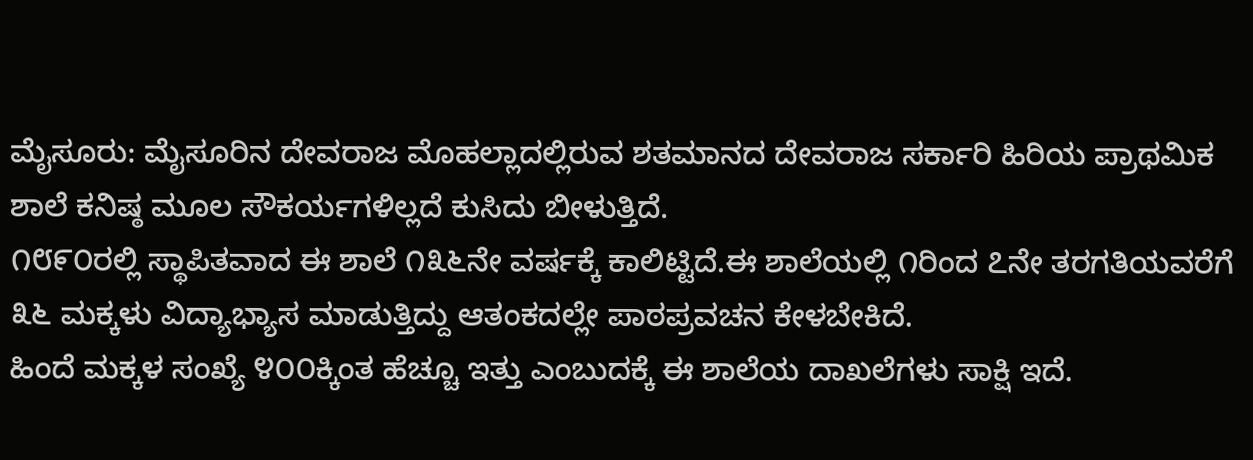ಮೈಸೂರು: ಮೈಸೂರಿನ ದೇವರಾಜ ಮೊಹಲ್ಲಾದಲ್ಲಿರುವ ಶತಮಾನದ ದೇವರಾಜ ಸರ್ಕಾರಿ ಹಿರಿಯ ಪ್ರಾಥಮಿಕ ಶಾಲೆ ಕನಿಷ್ಠ ಮೂಲ ಸೌಕರ್ಯಗಳಿಲ್ಲದೆ ಕುಸಿದು ಬೀಳುತ್ತಿದೆ.
೧೮೯೦ರಲ್ಲಿ ಸ್ಥಾಪಿತವಾದ ಈ ಶಾಲೆ ೧೩೬ನೇ ವರ್ಷಕ್ಕೆ ಕಾಲಿಟ್ಟಿದೆ.ಈ ಶಾಲೆಯಲ್ಲಿ ೧ರಿಂದ ೭ನೇ ತರಗತಿಯವರೆಗೆ ೩೬ ಮಕ್ಕಳು ವಿದ್ಯಾಭ್ಯಾಸ ಮಾಡುತ್ತಿದ್ದು ಆತಂಕದಲ್ಲೇ ಪಾಠಪ್ರವಚನ ಕೇಳಬೇಕಿದೆ.
ಹಿಂದೆ ಮಕ್ಕಳ ಸಂಖ್ಯೆ ೪೦೦ಕ್ಕಿಂತ ಹೆಚ್ಚೂ ಇತ್ತು ಎಂಬುದಕ್ಕೆ ಈ ಶಾಲೆಯ ದಾಖಲೆಗಳು ಸಾಕ್ಷಿ ಇದೆ.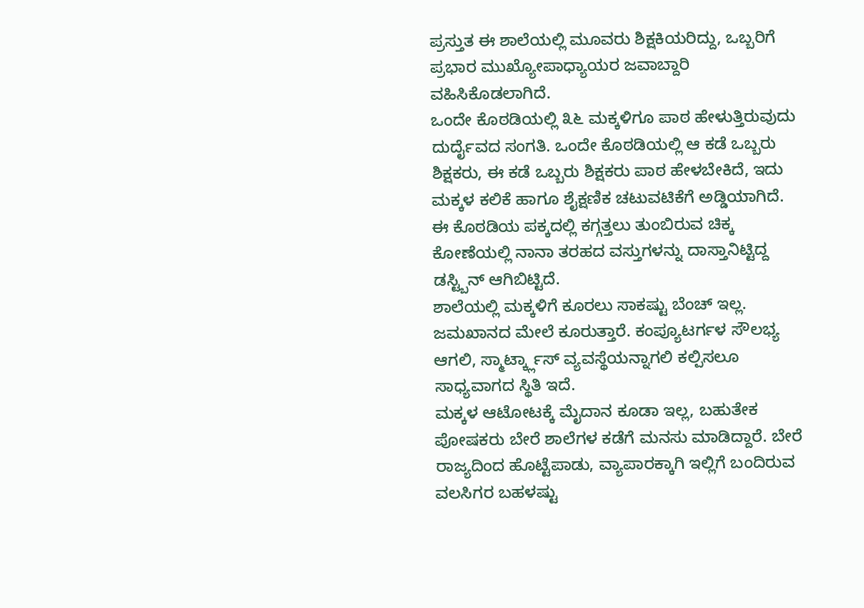ಪ್ರಸ್ತುತ ಈ ಶಾಲೆಯಲ್ಲಿ ಮೂವರು ಶಿಕ್ಷಕಿಯರಿದ್ದು, ಒಬ್ಬರಿಗೆ ಪ್ರಭಾರ ಮುಖ್ಯೋಪಾಧ್ಯಾಯರ ಜವಾಬ್ದಾರಿ ವಹಿಸಿಕೊಡಲಾಗಿದೆ.
ಒಂದೇ ಕೊಠಡಿಯಲ್ಲಿ ೩೬ ಮಕ್ಕಳಿಗೂ ಪಾಠ ಹೇಳುತ್ತಿರುವುದು ದುರ್ದೈವದ ಸಂಗತಿ. ಒಂದೇ ಕೊಠಡಿಯಲ್ಲಿ ಆ ಕಡೆ ಒಬ್ಬರು ಶಿಕ್ಷಕರು, ಈ ಕಡೆ ಒಬ್ಬರು ಶಿಕ್ಷಕರು ಪಾಠ ಹೇಳಬೇಕಿದೆ, ಇದು ಮಕ್ಕಳ ಕಲಿಕೆ ಹಾಗೂ ಶೈಕ್ಷಣಿಕ ಚಟುವಟಿಕೆಗೆ ಅಡ್ಡಿಯಾಗಿದೆ.
ಈ ಕೊಠಡಿಯ ಪಕ್ಕದಲ್ಲಿ ಕಗ್ಗತ್ತಲು ತುಂಬಿರುವ ಚಿಕ್ಕ ಕೋಣೆಯಲ್ಲಿ ನಾನಾ ತರಹದ ವಸ್ತುಗಳನ್ನು ದಾಸ್ತಾನಿಟ್ಟಿದ್ದ ಡಸ್ಟ್ಬಿನ್ ಆಗಿಬಿಟ್ಟಿದೆ.
ಶಾಲೆಯಲ್ಲಿ ಮಕ್ಕಳಿಗೆ ಕೂರಲು ಸಾಕಷ್ಟು ಬೆಂಚ್ ಇಲ್ಲ. ಜಮಖಾನದ ಮೇಲೆ ಕೂರುತ್ತಾರೆ. ಕಂಪ್ಯೂಟರ್ಗಳ ಸೌಲಭ್ಯ ಆಗಲಿ, ಸ್ಮಾರ್ಟ್ಕ್ಲಾಸ್ ವ್ಯವಸ್ಥೆಯನ್ನಾಗಲಿ ಕಲ್ಪಿಸಲೂ ಸಾಧ್ಯವಾಗದ ಸ್ಥಿತಿ ಇದೆ.
ಮಕ್ಕಳ ಆಟೋಟಕ್ಕೆ ಮೈದಾನ ಕೂಡಾ ಇಲ್ಲ, ಬಹುತೇಕ ಪೋಷಕರು ಬೇರೆ ಶಾಲೆಗಳ ಕಡೆಗೆ ಮನಸು ಮಾಡಿದ್ದಾರೆ. ಬೇರೆ ರಾಜ್ಯದಿಂದ ಹೊಟ್ಟೆಪಾಡು, ವ್ಯಾಪಾರಕ್ಕಾಗಿ ಇಲ್ಲಿಗೆ ಬಂದಿರುವ ವಲಸಿಗರ ಬಹಳಷ್ಟು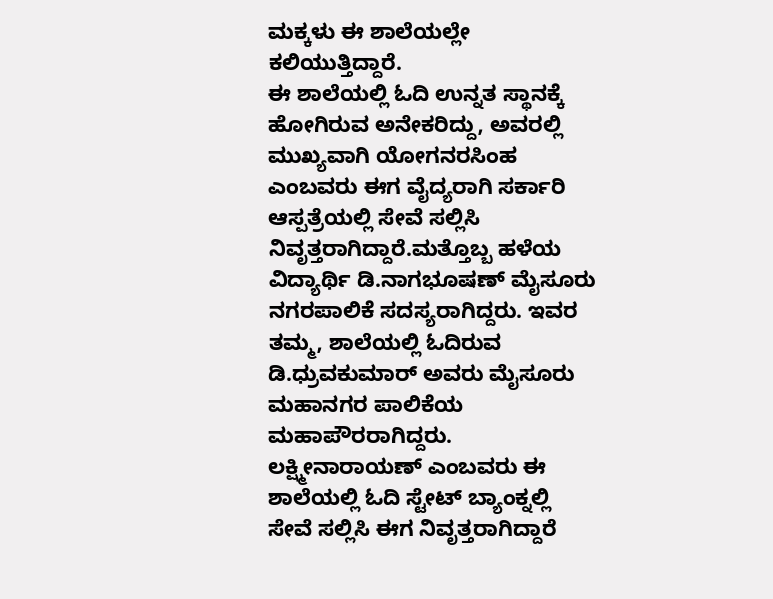ಮಕ್ಕಳು ಈ ಶಾಲೆಯಲ್ಲೇ ಕಲಿಯುತ್ತಿದ್ದಾರೆ.
ಈ ಶಾಲೆಯಲ್ಲಿ ಓದಿ ಉನ್ನತ ಸ್ಥಾನಕ್ಕೆ ಹೋಗಿರುವ ಅನೇಕರಿದ್ದು, ಅವರಲ್ಲಿ ಮುಖ್ಯವಾಗಿ ಯೋಗನರಸಿಂಹ ಎಂಬವರು ಈಗ ವೈದ್ಯರಾಗಿ ಸರ್ಕಾರಿ ಆಸ್ಪತ್ರೆಯಲ್ಲಿ ಸೇವೆ ಸಲ್ಲಿಸಿ ನಿವೃತ್ತರಾಗಿದ್ದಾರೆ.ಮತ್ತೊಬ್ಬ ಹಳೆಯ ವಿದ್ಯಾರ್ಥಿ ಡಿ.ನಾಗಭೂಷಣ್ ಮೈಸೂರು ನಗರಪಾಲಿಕೆ ಸದಸ್ಯರಾಗಿದ್ದರು. ಇವರ ತಮ್ಮ, ಶಾಲೆಯಲ್ಲಿ ಓದಿರುವ ಡಿ.ಧ್ರುವಕುಮಾರ್ ಅವರು ಮೈಸೂರು ಮಹಾನಗರ ಪಾಲಿಕೆಯ ಮಹಾಪೌರರಾಗಿದ್ದರು. ಲಕ್ಷ್ಮೀನಾರಾಯಣ್ ಎಂಬವರು ಈ ಶಾಲೆಯಲ್ಲಿ ಓದಿ ಸ್ಟೇಟ್ ಬ್ಯಾಂಕ್ನಲ್ಲಿ ಸೇವೆ ಸಲ್ಲಿಸಿ ಈಗ ನಿವೃತ್ತರಾಗಿದ್ದಾರೆ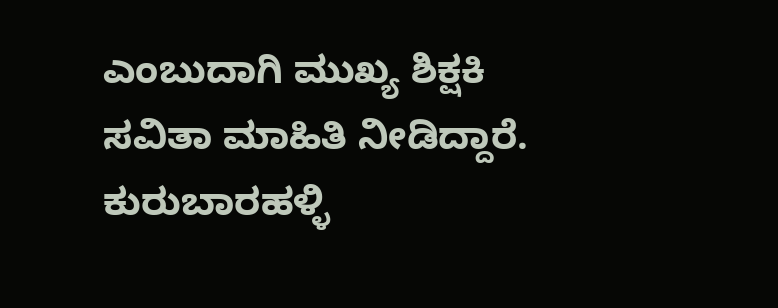ಎಂಬುದಾಗಿ ಮುಖ್ಯ ಶಿಕ್ಷಕಿ ಸವಿತಾ ಮಾಹಿತಿ ನೀಡಿದ್ದಾರೆ.
ಕುರುಬಾರಹಳ್ಳಿ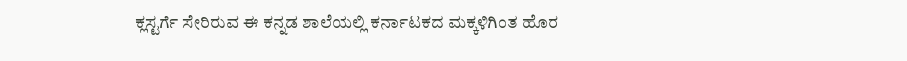ಕ್ಲಸ್ಟರ್ಗೆ ಸೇರಿರುವ ಈ ಕನ್ನಡ ಶಾಲೆಯಲ್ಲಿ ಕರ್ನಾಟಕದ ಮಕ್ಕಳಿಗಿಂತ ಹೊರ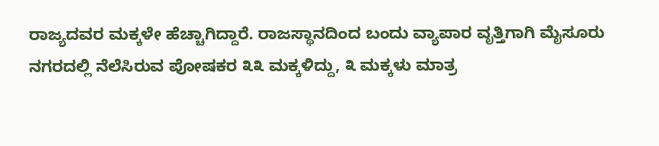ರಾಜ್ಯದವರ ಮಕ್ಕಳೇ ಹೆಚ್ಚಾಗಿದ್ದಾರೆ. ರಾಜಸ್ಥಾನದಿಂದ ಬಂದು ವ್ಯಾಪಾರ ವೃತ್ತಿಗಾಗಿ ಮೈಸೂರು ನಗರದಲ್ಲಿ ನೆಲೆಸಿರುವ ಪೋಷಕರ ೩೩ ಮಕ್ಕಳಿದ್ದು, ೩ ಮಕ್ಕಳು ಮಾತ್ರ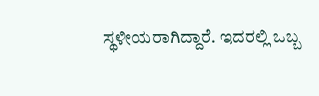ಸ್ಥಳೀಯರಾಗಿದ್ದಾರೆ. ಇದರಲ್ಲಿ ಒಬ್ಬ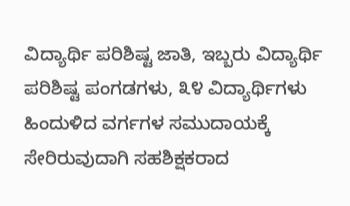ವಿದ್ಯಾರ್ಥಿ ಪರಿಶಿಷ್ಟ ಜಾತಿ, ಇಬ್ಬರು ವಿದ್ಯಾರ್ಥಿ ಪರಿಶಿಷ್ಟ ಪಂಗಡಗಳು, ೩೪ ವಿದ್ಯಾರ್ಥಿಗಳು ಹಿಂದುಳಿದ ವರ್ಗಗಳ ಸಮುದಾಯಕ್ಕೆ ಸೇರಿರುವುದಾಗಿ ಸಹಶಿಕ್ಷಕರಾದ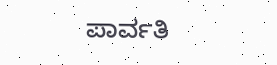ಪಾರ್ವತಿ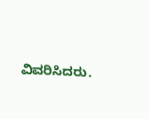ವಿವರಿಸಿದರು.